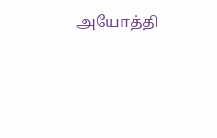அயோத்தி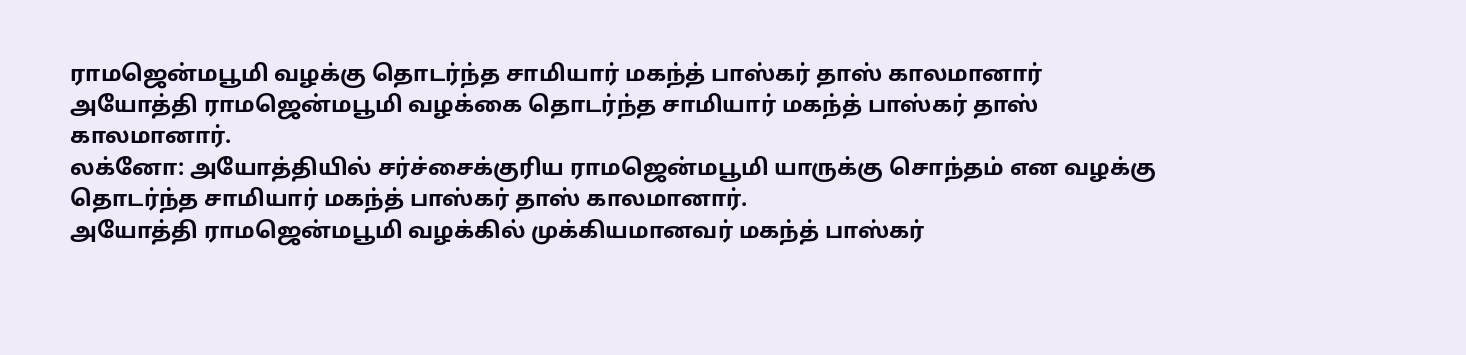ராமஜென்மபூமி வழக்கு தொடர்ந்த சாமியார் மகந்த் பாஸ்கர் தாஸ் காலமானார்
அயோத்தி ராமஜென்மபூமி வழக்கை தொடர்ந்த சாமியார் மகந்த் பாஸ்கர் தாஸ் காலமானார்.
லக்னோ: அயோத்தியில் சர்ச்சைக்குரிய ராமஜென்மபூமி யாருக்கு சொந்தம் என வழக்கு தொடர்ந்த சாமியார் மகந்த் பாஸ்கர் தாஸ் காலமானார்.
அயோத்தி ராமஜென்மபூமி வழக்கில் முக்கியமானவர் மகந்த் பாஸ்கர்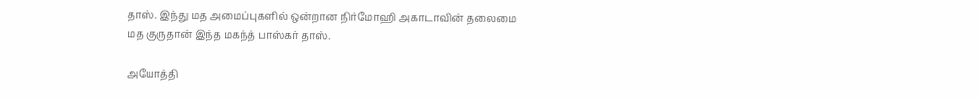தாஸ். இந்து மத அமைப்புகளில் ஒன்றான நிர்மோஹி அகாடாவின் தலைமை மத குருதான் இந்த மகந்த் பாஸ்கர் தாஸ்.

அயோத்தி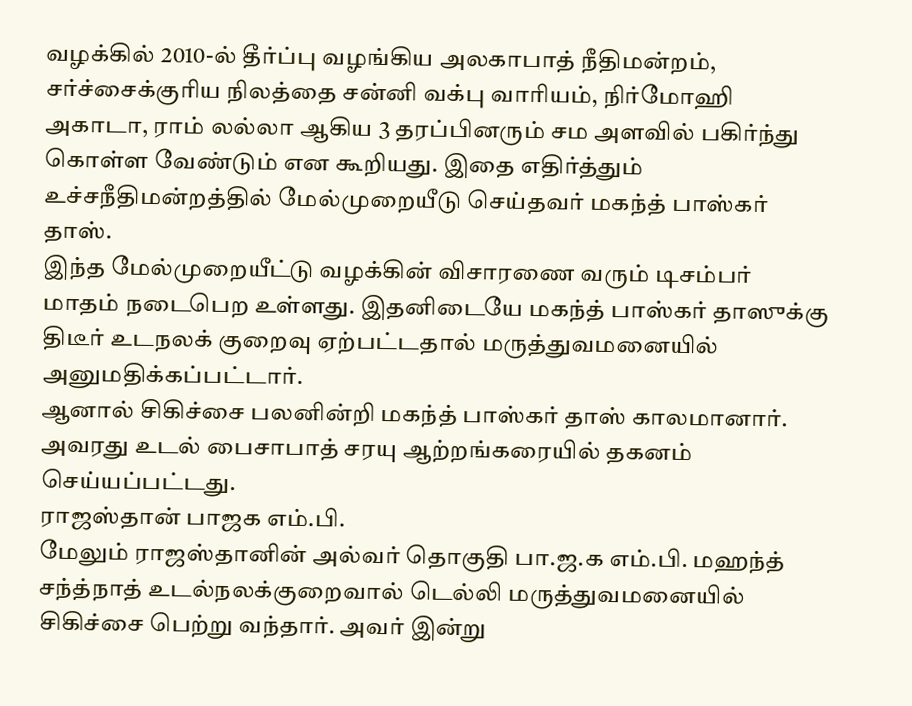வழக்கில் 2010-ல் தீர்ப்பு வழங்கிய அலகாபாத் நீதிமன்றம், சர்ச்சைக்குரிய நிலத்தை சன்னி வக்பு வாரியம், நிர்மோஹி அகாடா, ராம் லல்லா ஆகிய 3 தரப்பினரும் சம அளவில் பகிர்ந்து கொள்ள வேண்டும் என கூறியது. இதை எதிர்த்தும் உச்சநீதிமன்றத்தில் மேல்முறையீடு செய்தவர் மகந்த் பாஸ்கர் தாஸ்.
இந்த மேல்முறையீட்டு வழக்கின் விசாரணை வரும் டிசம்பர் மாதம் நடைபெற உள்ளது. இதனிடையே மகந்த் பாஸ்கர் தாஸுக்கு திடீர் உடநலக் குறைவு ஏற்பட்டதால் மருத்துவமனையில் அனுமதிக்கப்பட்டார்.
ஆனால் சிகிச்சை பலனின்றி மகந்த் பாஸ்கர் தாஸ் காலமானார். அவரது உடல் பைசாபாத் சரயு ஆற்றங்கரையில் தகனம் செய்யப்பட்டது.
ராஜஸ்தான் பாஜக எம்.பி.
மேலும் ராஜஸ்தானின் அல்வர் தொகுதி பா.ஜ.க எம்.பி. மஹந்த் சந்த்நாத் உடல்நலக்குறைவால் டெல்லி மருத்துவமனையில் சிகிச்சை பெற்று வந்தார். அவர் இன்று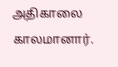அதிகாலை காலமானார்.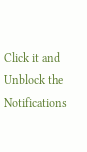Click it and Unblock the Notifications